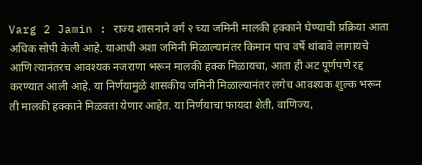Varg 2 Jamin : राज्य शासनाने वर्ग २ च्या जमिनी मालकी हक्काने घेण्याची प्रक्रिया आता अधिक सोपी केली आहे. याआधी अशा जमिनी मिळाल्यानंतर किमान पाच वर्षे थांबावे लागायचे आणि त्यानंतरच आवश्यक नजराणा भरून मालकी हक्क मिळायचा, आता ही अट पूर्णपणे रद्द करण्यात आली आहे. या निर्णयामुळे शासकीय जमिनी मिळाल्यानंतर लगेच आवश्यक शुल्क भरून ती मालकी हक्काने मिळवता येणार आहेत. या निर्णयाचा फायदा शेती, वाणिज्य,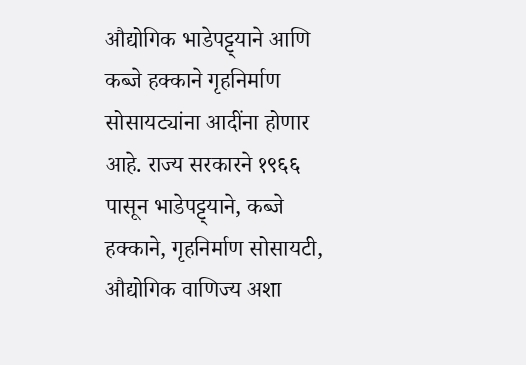औद्योगिक भाडेपट्ट्याने आणि कब्जे हक्काने गृहनिर्माण सोसायट्यांना आदींना होणार आहे. राज्य सरकारने १९६६ पासून भाडेपट्ट्याने, कब्जे हक्काने, गृहनिर्माण सोसायटी, औद्योगिक वाणिज्य अशा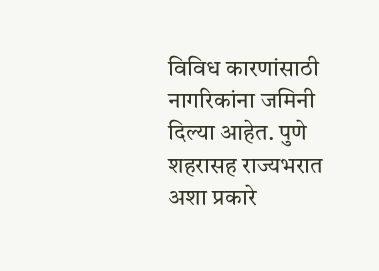विविध कारणांसाठी नागरिकांना जमिनी दिल्या आहेत. पुणे शहरासह राज्यभरात अशा प्रकारे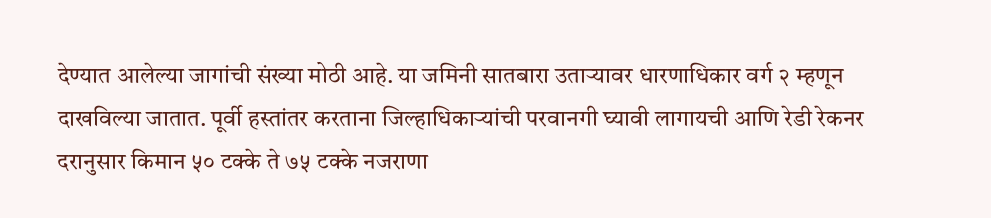देण्यात आलेल्या जागांची संख्या मोठी आहे. या जमिनी सातबारा उताऱ्यावर धारणाधिकार वर्ग २ म्हणून दाखविल्या जातात. पूर्वी हस्तांतर करताना जिल्हाधिकाऱ्यांची परवानगी घ्यावी लागायची आणि रेडी रेकनर दरानुसार किमान ५० टक्के ते ७५ टक्के नजराणा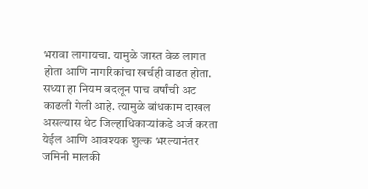भरावा लागायचा. यामुळे जास्त वेळ लागत होता आणि नागरिकांचा खर्चही वाढत होता. सध्या हा नियम बदलून पाच वर्षांची अट काढली गेली आहे. त्यामुळे बांधकाम दाखल असल्यास थेट जिल्हाधिकाऱ्यांकडे अर्ज करता येईल आणि आवश्यक शुल्क भरल्यानंतर जमिनी मालकी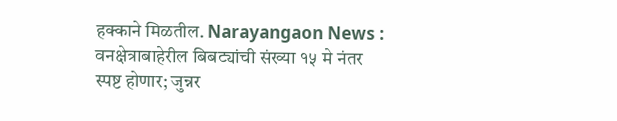हक्काने मिळतील. Narayangaon News : वनक्षेत्राबाहेरील बिबट्यांची संख्या १५ मे नंतर स्पष्ट होणार; जुन्नर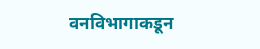वनविभागाकडून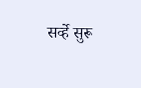सर्व्हे सुरू